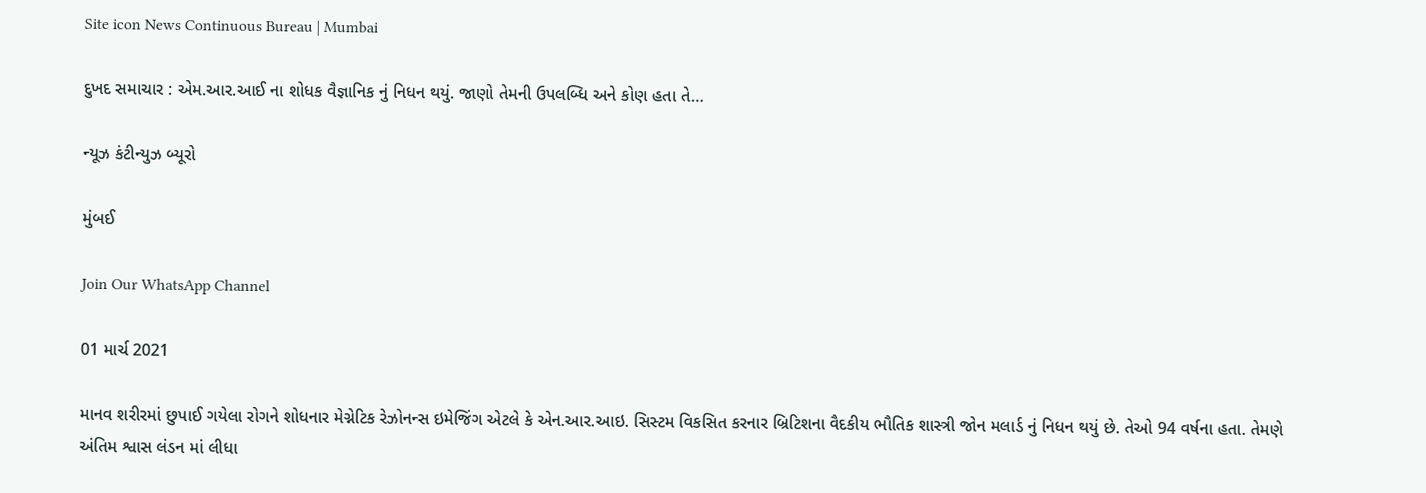Site icon News Continuous Bureau | Mumbai

દુખદ સમાચાર : એમ.આર.આઈ ના શોધક વૈજ્ઞાનિક નું નિધન થયું. જાણો તેમની ઉપલબ્ધિ અને કોણ હતા તે…

ન્યૂઝ કંટીન્યુઝ બ્યૂરો

મુંબઈ

Join Our WhatsApp Channel

01 માર્ચ 2021

માનવ શરીરમાં છુપાઈ ગયેલા રોગને શોધનાર મેગ્નેટિક રેઝોનન્સ ઇમેજિંગ એટલે કે એન.આર.આઇ. સિસ્ટમ વિકસિત કરનાર બ્રિટિશના વૈદકીય ભૌતિક શાસ્ત્રી જોન મલાર્ડ નું નિધન થયું છે. તેઓ 94 વર્ષના હતા. તેમણે અંતિમ શ્વાસ લંડન માં લીધા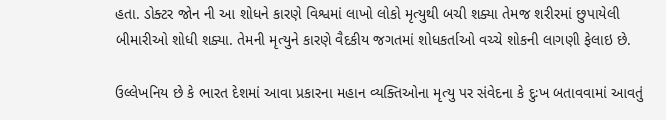હતા. ડોક્ટર જોન ની આ શોધને કારણે વિશ્વમાં લાખો લોકો મૃત્યુથી બચી શક્યા તેમજ શરીરમાં છુપાયેલી બીમારીઓ શોધી શક્યા. તેમની મૃત્યુને કારણે વૈદકીય જગતમાં શોધકર્તાઓ વચ્ચે શોકની લાગણી ફેલાઇ છે.

ઉલ્લેખનિય છે કે ભારત દેશમાં આવા પ્રકારના મહાન વ્યક્તિઓના મૃત્યુ પર સંવેદના કે દુઃખ બતાવવામાં આવતું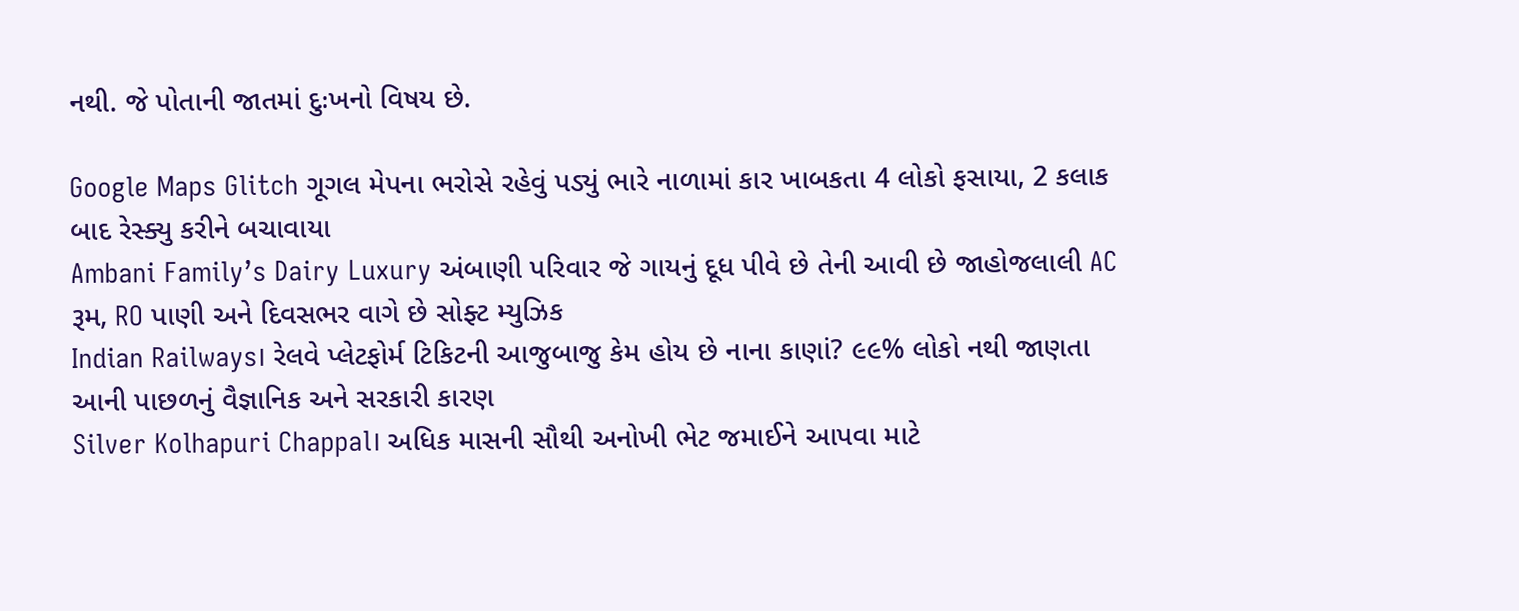નથી. જે પોતાની જાતમાં દુઃખનો વિષય છે.

Google Maps Glitch ગૂગલ મેપના ભરોસે રહેવું પડ્યું ભારે નાળામાં કાર ખાબકતા 4 લોકો ફસાયા, 2 કલાક બાદ રેસ્ક્યુ કરીને બચાવાયા
Ambani Family’s Dairy Luxury અંબાણી પરિવાર જે ગાયનું દૂધ પીવે છે તેની આવી છે જાહોજલાલી AC રૂમ, RO પાણી અને દિવસભર વાગે છે સોફ્ટ મ્યુઝિક
Indian Railways। રેલવે પ્લેટફોર્મ ટિકિટની આજુબાજુ કેમ હોય છે નાના કાણાં? ૯૯% લોકો નથી જાણતા આની પાછળનું વૈજ્ઞાનિક અને સરકારી કારણ
Silver Kolhapuri Chappal। અધિક માસની સૌથી અનોખી ભેટ જમાઈને આપવા માટે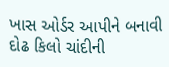ખાસ ઓર્ડર આપીને બનાવી દોઢ કિલો ચાંદીની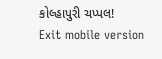કોલ્હાપુરી ચપ્પલ!
Exit mobile version